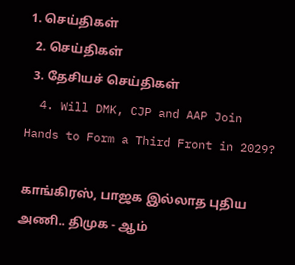1. செய்திகள்
  2. செய்திகள்
  3. தேசியச் செய்திகள்
  4. Will DMK, CJP and AAP Join Hands to Form a Third Front in 2029?

காங்கிரஸ், பாஜக இல்லாத புதிய அணி.. திமுக - ஆம்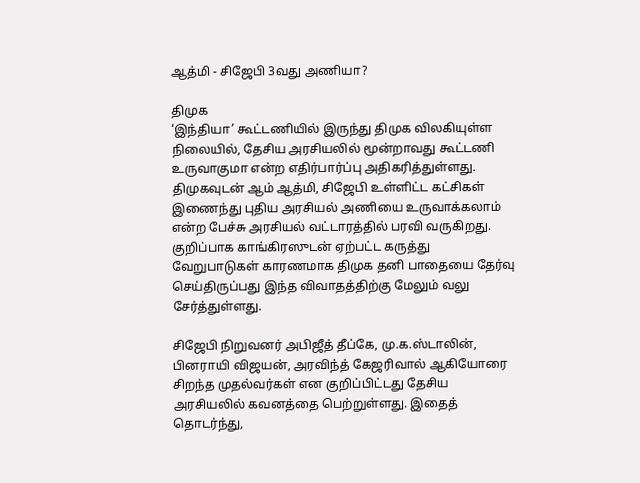ஆத்மி - சிஜேபி 3வது அணியா?

திமுக
‘இந்தியா’ கூட்டணியில் இருந்து திமுக விலகியுள்ள நிலையில், தேசிய அரசியலில் மூன்றாவது கூட்டணி உருவாகுமா என்ற எதிர்பார்ப்பு அதிகரித்துள்ளது. திமுகவுடன் ஆம் ஆத்மி, சிஜேபி உள்ளிட்ட கட்சிகள் இணைந்து புதிய அரசியல் அணியை உருவாக்கலாம் என்ற பேச்சு அரசியல் வட்டாரத்தில் பரவி வருகிறது. குறிப்பாக காங்கிரஸுடன் ஏற்பட்ட கருத்து வேறுபாடுகள் காரணமாக திமுக தனி பாதையை தேர்வு செய்திருப்பது இந்த விவாதத்திற்கு மேலும் வலு சேர்த்துள்ளது.

சிஜேபி நிறுவனர் அபிஜீத் தீப்கே, மு.க.ஸ்டாலின், பினராயி விஜயன், அரவிந்த் கேஜரிவால் ஆகியோரை சிறந்த முதல்வர்கள் என குறிப்பிட்டது தேசிய அரசியலில் கவனத்தை பெற்றுள்ளது. இதைத் தொடர்ந்து,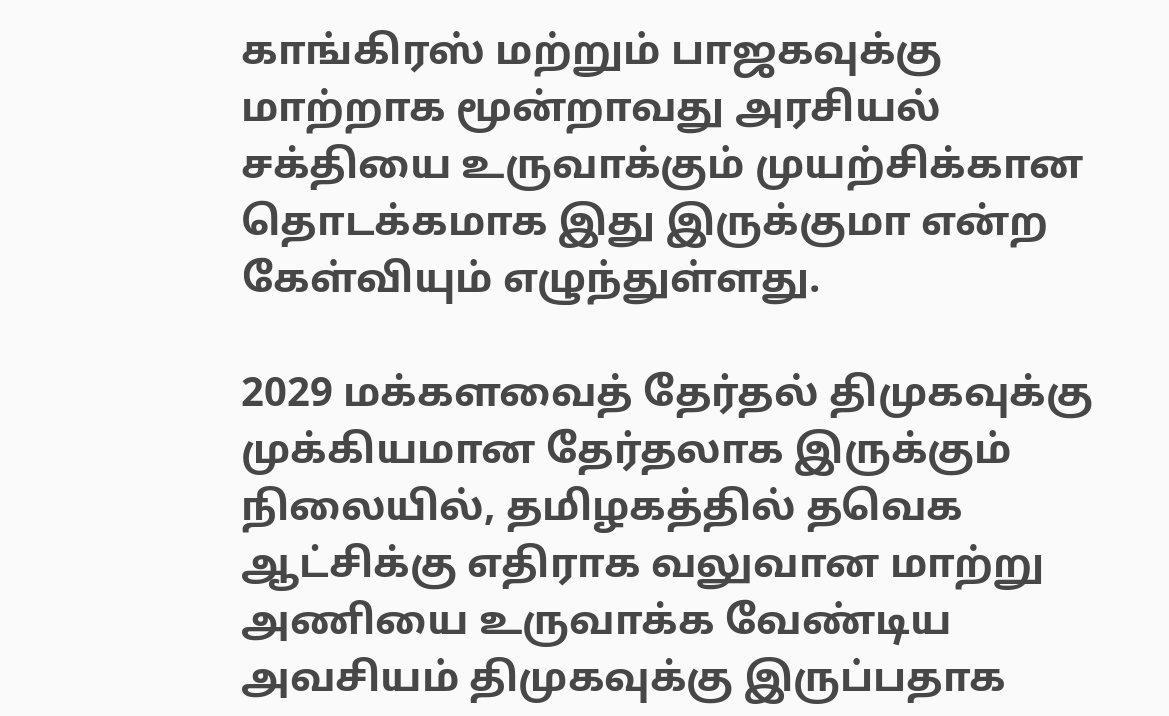காங்கிரஸ் மற்றும் பாஜகவுக்கு மாற்றாக மூன்றாவது அரசியல் சக்தியை உருவாக்கும் முயற்சிக்கான தொடக்கமாக இது இருக்குமா என்ற கேள்வியும் எழுந்துள்ளது.

2029 மக்களவைத் தேர்தல் திமுகவுக்கு முக்கியமான தேர்தலாக இருக்கும் நிலையில், தமிழகத்தில் தவெக ஆட்சிக்கு எதிராக வலுவான மாற்று அணியை உருவாக்க வேண்டிய அவசியம் திமுகவுக்கு இருப்பதாக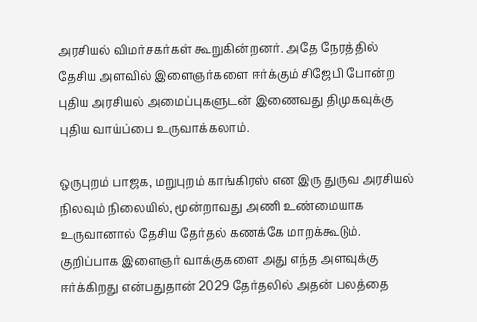அரசியல் விமர்சகர்கள் கூறுகின்றனர். அதே நேரத்தில் தேசிய அளவில் இளைஞர்களை ஈர்க்கும் சிஜேபி போன்ற புதிய அரசியல் அமைப்புகளுடன் இணைவது திமுகவுக்கு புதிய வாய்ப்பை உருவாக்கலாம்.

ஒருபுறம் பாஜக, மறுபுறம் காங்கிரஸ் என இரு துருவ அரசியல் நிலவும் நிலையில், மூன்றாவது அணி உண்மையாக உருவானால் தேசிய தேர்தல் கணக்கே மாறக்கூடும். குறிப்பாக இளைஞர் வாக்குகளை அது எந்த அளவுக்கு ஈர்க்கிறது என்பதுதான் 2029 தேர்தலில் அதன் பலத்தை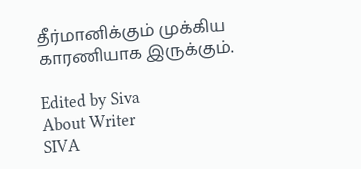தீர்மானிக்கும் முக்கிய காரணியாக இருக்கும்.

Edited by Siva
About Writer
SIVA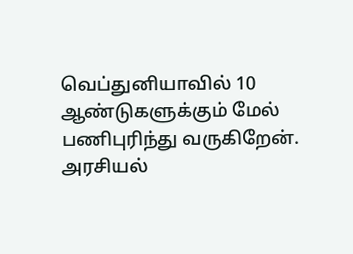வெப்துனியாவில் 10 ஆண்டுகளுக்கும் மேல் பணிபுரிந்து வருகிறேன். அரசியல்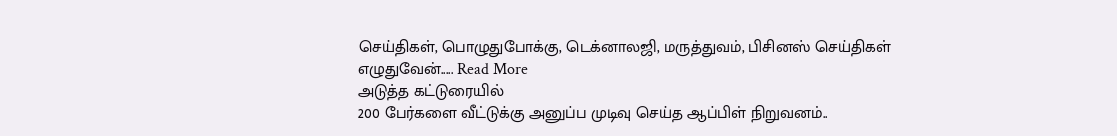செய்திகள், பொழுதுபோக்கு, டெக்னாலஜி, மருத்துவம், பிசினஸ் செய்திகள் எழுதுவேன்..... Read More
அடுத்த கட்டுரையில்
200 பேர்களை வீட்டுக்கு அனுப்ப முடிவு செய்த ஆப்பிள் நிறுவனம்..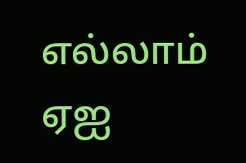எல்லாம் ஏஐ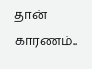தான் காரணம்..